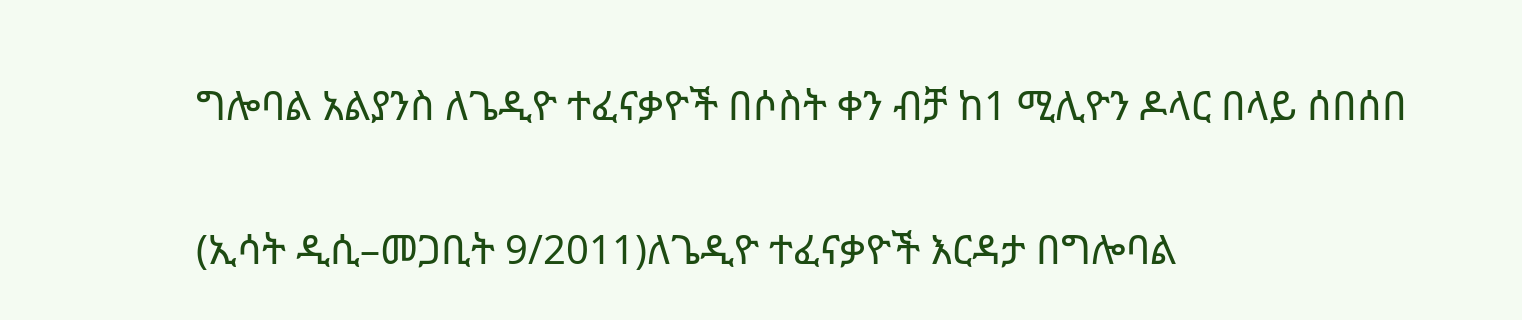ግሎባል አልያንስ ለጌዲዮ ተፈናቃዮች በሶስት ቀን ብቻ ከ1 ሚሊዮን ዶላር በላይ ሰበሰበ

(ኢሳት ዲሲ–መጋቢት 9/2011)ለጌዲዮ ተፈናቃዮች እርዳታ በግሎባል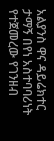አልያንስ ዋና ዳይሬክተር ታማኝ በየነ አስተባባሪነት የተጀመረው የገንዘብ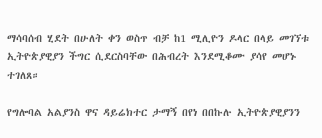ማሳባሰብ ሂደት በሁለት ቀን ወስጥ ብቻ ከ1 ሚሊዮን ዶላር በላይ መገኘቱ ኢትዮጵያዊያን ችግር ሲደርስባቸው በሕብረት እንደሚቆሙ ያሳየ መሆኑ ተገለጸ።

የግሎባል አልያንስ ዋና ዳይሬክተር ታማኝ በየነ በበኩሉ ኢትዮጵያዊያንን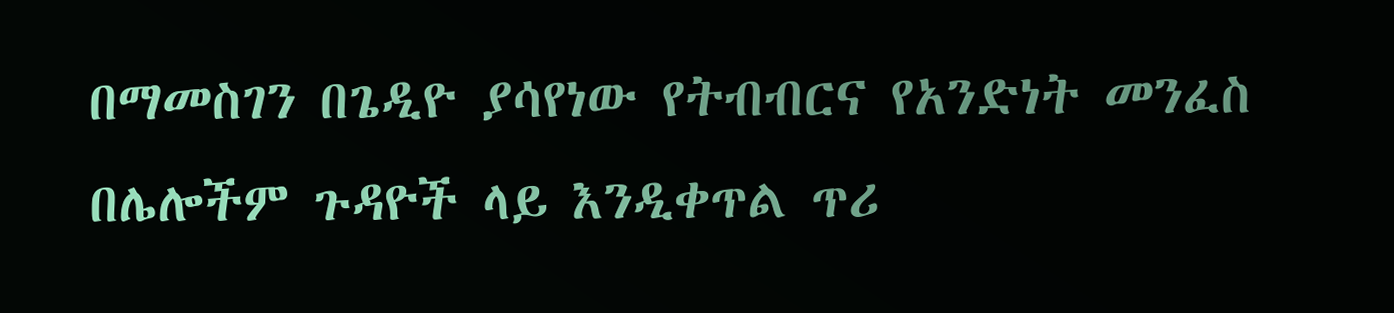በማመስገን በጌዲዮ ያሳየነው የትብብርና የአንድነት መንፈስ በሌሎችም ጉዳዮች ላይ እንዲቀጥል ጥሪ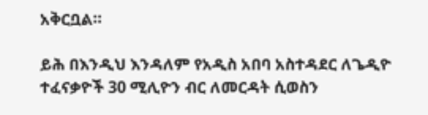አቅርቧል።

ይሕ በእንዲህ እንዳለም የአዲስ አበባ አስተዳደር ለጌዲዮ ተፈናቃዮች 30 ሚሊዮን ብር ለመርዳት ሲወስን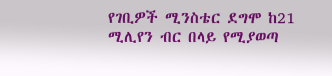የገቢዎች ሚንስቴር ደግሞ ከ21 ሚሊየን ብር በላይ የሚያወጣ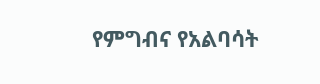የምግብና የአልባሳት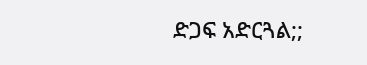ድጋፍ አድርጓል;;